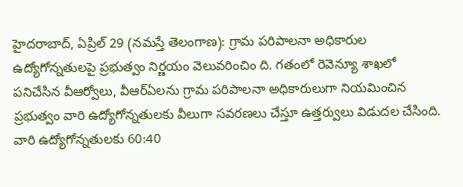హైదరాబాద్, ఏప్రిల్ 29 (నమస్తే తెలంగాణ): గ్రామ పరిపాలనా అధికారుల ఉద్యోగోన్నతులపై ప్రభుత్వం నిర్ణయం వెలువరించిం ది. గతంలో రెవెన్యూ శాఖలో పనిచేసిన వీఆర్వోలు, వీఆర్ఏలను గ్రామ పరిపాలనా అధికారులుగా నియమించిన ప్రభుత్వం వారి ఉద్యోగోన్నతులకు వీలుగా సవరణలు చేస్తూ ఉత్తర్వులు విడుదల చేసింది. వారి ఉద్యోగోన్నతులకు 60:40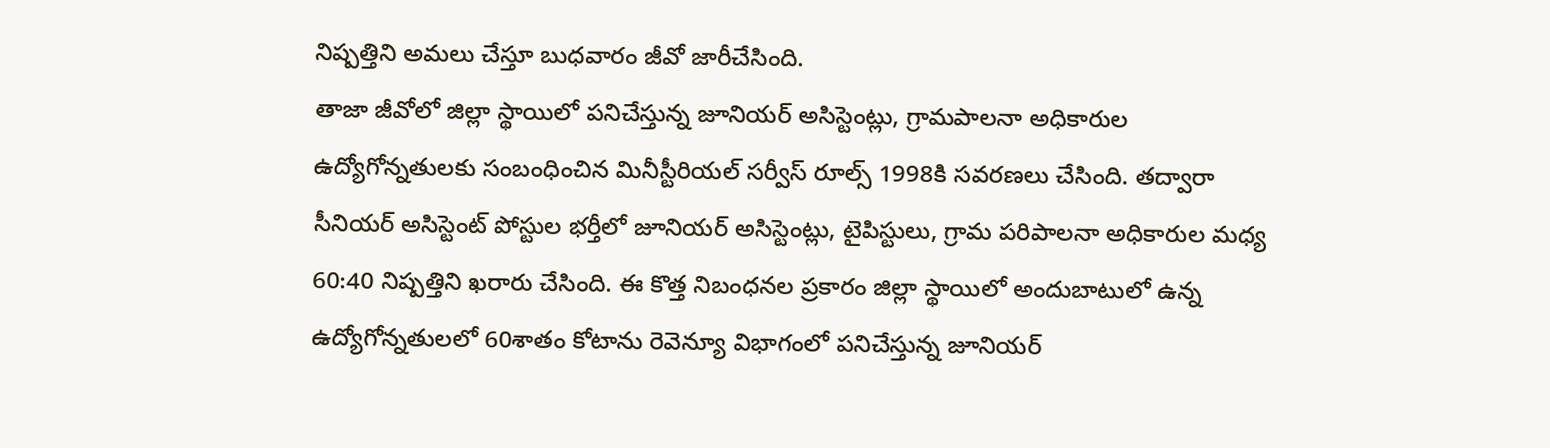నిష్పత్తిని అమలు చేస్తూ బుధవారం జీవో జారీచేసింది.
తాజా జీవోలో జిల్లా స్థాయిలో పనిచేస్తున్న జూనియర్ అసిస్టెంట్లు, గ్రామపాలనా అధికారుల ఉద్యోగోన్నతులకు సంబంధించిన మినీస్టీరియల్ సర్వీస్ రూల్స్ 1998కి సవరణలు చేసింది. తద్వారా సీనియర్ అసిస్టెంట్ పోస్టుల భర్తీలో జూనియర్ అసిస్టెంట్లు, టైపిస్టులు, గ్రామ పరిపాలనా అధికారుల మధ్య 60:40 నిష్పత్తిని ఖరారు చేసింది. ఈ కొత్త నిబంధనల ప్రకారం జిల్లా స్థాయిలో అందుబాటులో ఉన్న ఉద్యోగోన్నతులలో 60శాతం కోటాను రెవెన్యూ విభాగంలో పనిచేస్తున్న జూనియర్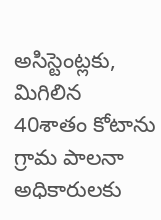అసిస్టెంట్లకు, మిగిలిన 40శాతం కోటాను గ్రామ పాలనా అధికారులకు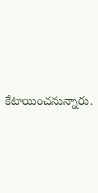కేటాయించనున్నారు.